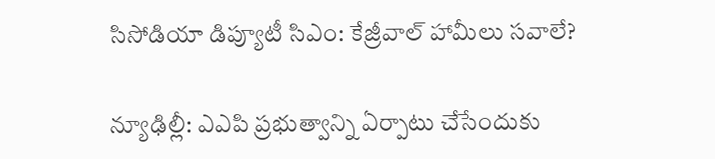సిసోడియా డిప్యూటీ సిఎం: కేజ్రీవాల్ హామీలు సవాలే?

న్యూఢిల్లీ: ఎఎపి ప్రభుత్వాన్ని ఏర్పాటు చేసేందుకు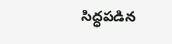సిద్ధపడిన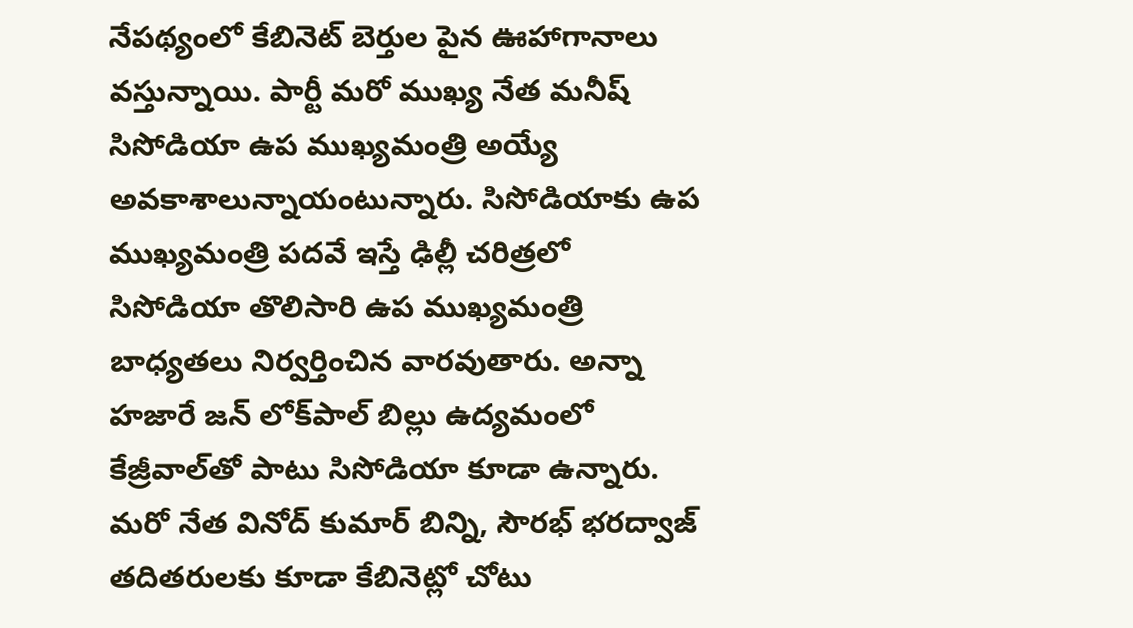నేపథ్యంలో కేబినెట్ బెర్తుల పైన ఊహాగానాలు వస్తున్నాయి. పార్టీ మరో ముఖ్య నేత మనీష్ సిసోడియా ఉప ముఖ్యమంత్రి అయ్యే అవకాశాలున్నాయంటున్నారు. సిసోడియాకు ఉప ముఖ్యమంత్రి పదవే ఇస్తే ఢిల్లీ చరిత్రలో సిసోడియా తొలిసారి ఉప ముఖ్యమంత్రి బాధ్యతలు నిర్వర్తించిన వారవుతారు. అన్నా హజారే జన్ లోక్‌పాల్ బిల్లు ఉద్యమంలో కేజ్రీవాల్‌తో పాటు సిసోడియా కూడా ఉన్నారు. మరో నేత వినోద్ కుమార్ బిన్ని, సౌరభ్ భరద్వాజ్ తదితరులకు కూడా కేబినెట్లో చోటు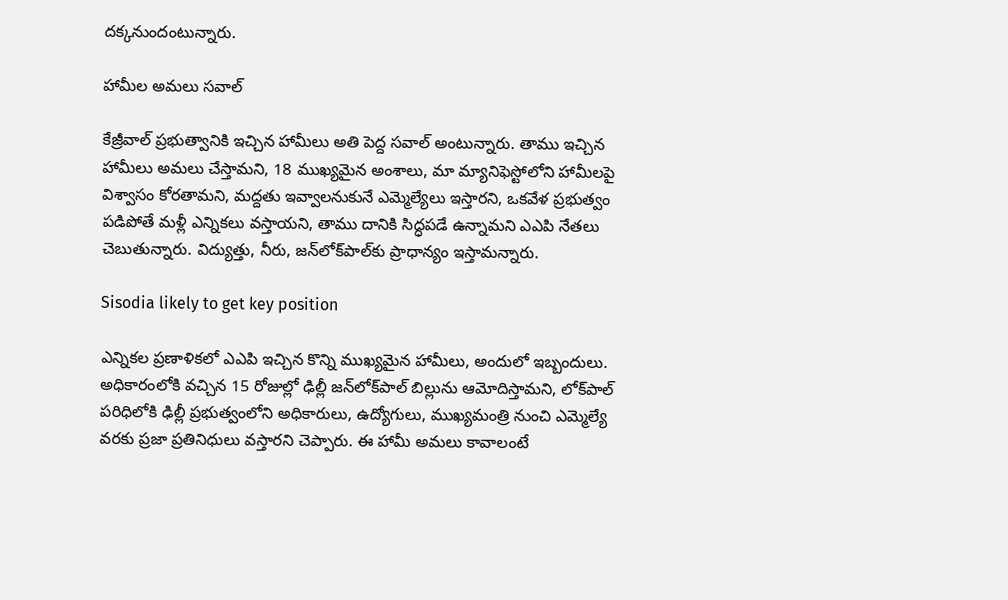దక్కనుందంటున్నారు.

హామీల అమలు సవాల్

కేజ్రీవాల్ ప్రభుత్వానికి ఇచ్చిన హామీలు అతి పెద్ద సవాల్ అంటున్నారు. తాము ఇచ్చిన హామీలు అమలు చేస్తామని, 18 ముఖ్యమైన అంశాలు, మా మ్యానిఫెస్టోలోని హామీలపై విశ్వాసం కోరతామని, మద్దతు ఇవ్వాలనుకునే ఎమ్మెల్యేలు ఇస్తారని, ఒకవేళ ప్రభుత్వం పడిపోతే మళ్లీ ఎన్నికలు వస్తాయని, తాము దానికి సిద్ధపడే ఉన్నామని ఎఎపి నేతలు చెబుతున్నారు. విద్యుత్తు, నీరు, జన్‌లోక్‌పాల్‌కు ప్రాధాన్యం ఇస్తామన్నారు.

Sisodia likely to get key position

ఎన్నికల ప్రణాళికలో ఎఎపి ఇచ్చిన కొన్ని ముఖ్యమైన హామీలు, అందులో ఇబ్బందులు. అధికారంలోకి వచ్చిన 15 రోజుల్లో ఢిల్లీ జన్‌లోక్‌పాల్ బిల్లును ఆమోదిస్తామని, లోక్‌పాల్ పరిధిలోకి ఢిల్లీ ప్రభుత్వంలోని అధికారులు, ఉద్యోగులు, ముఖ్యమంత్రి నుంచి ఎమ్మెల్యే వరకు ప్రజా ప్రతినిధులు వస్తారని చెప్పారు. ఈ హామీ అమలు కావాలంటే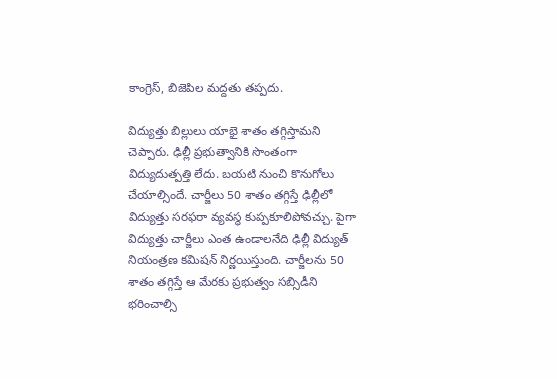కాంగ్రెస్, బిజెపిల మద్దతు తప్పదు.

విద్యుత్తు బిల్లులు యాభై శాతం తగ్గిస్తామని చెప్పారు. ఢిల్లీ ప్రభుత్వానికి సొంతంగా విద్యుదుత్పత్తి లేదు. బయటి నుంచి కొనుగోలు చేయాల్సిందే. చార్జీలు 50 శాతం తగ్గిస్తే ఢిల్లీలో విద్యుత్తు సరఫరా వ్యవస్థ కుప్పకూలిపోవచ్చు. పైగా విద్యుత్తు చార్జీలు ఎంత ఉండాలనేది ఢిల్లీ విద్యుత్ నియంత్రణ కమిషన్ నిర్ణయిస్తుంది. చార్జీలను 50 శాతం తగ్గిస్తే ఆ మేరకు ప్రభుత్వం సబ్సిడీని భరించాల్సి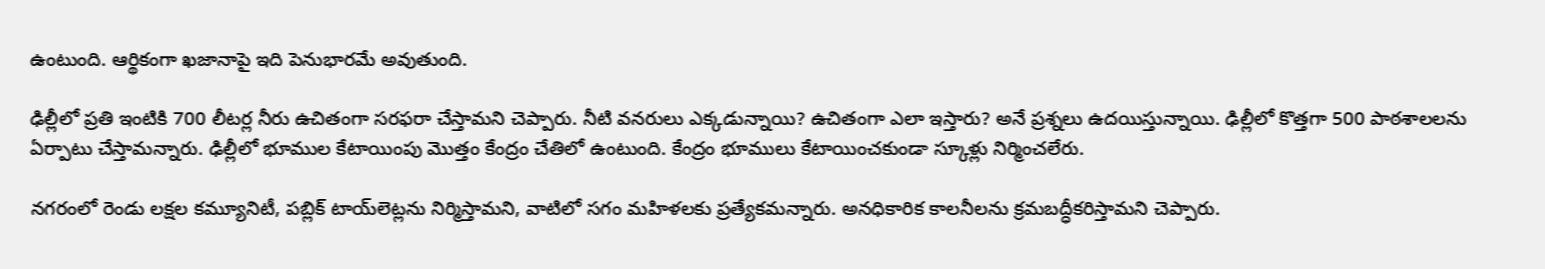ఉంటుంది. ఆర్థికంగా ఖజానాపై ఇది పెనుభారమే అవుతుంది.

ఢిల్లీలో ప్రతి ఇంటికి 700 లీటర్ల నీరు ఉచితంగా సరఫరా చేస్తామని చెప్పారు. నీటి వనరులు ఎక్కడున్నాయి? ఉచితంగా ఎలా ఇస్తారు? అనే ప్రశ్నలు ఉదయిస్తున్నాయి. ఢిల్లీలో కొత్తగా 500 పాఠశాలలను ఏర్పాటు చేస్తామన్నారు. ఢిల్లీలో భూముల కేటాయింపు మొత్తం కేంద్రం చేతిలో ఉంటుంది. కేంద్రం భూములు కేటాయించకుండా స్కూళ్లు నిర్మించలేరు.

నగరంలో రెండు లక్షల కమ్యూనిటీ, పబ్లిక్ టాయ్‌లెట్లను నిర్మిస్తామని, వాటిలో సగం మహిళలకు ప్రత్యేకమన్నారు. అనధికారిక కాలనీలను క్రమబద్ధీకరిస్తామని చెప్పారు.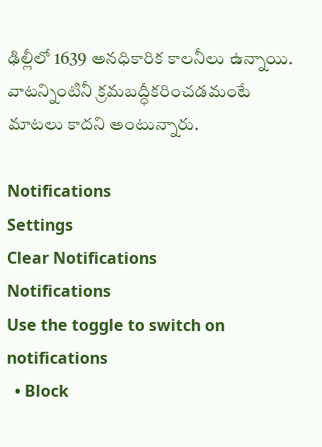ఢిల్లీలో 1639 అనధికారిక కాలనీలు ఉన్నాయి. వాటన్నింటినీ క్రమబద్ధీకరించడమంటే మాటలు కాదని అంటున్నారు.

Notifications
Settings
Clear Notifications
Notifications
Use the toggle to switch on notifications
  • Block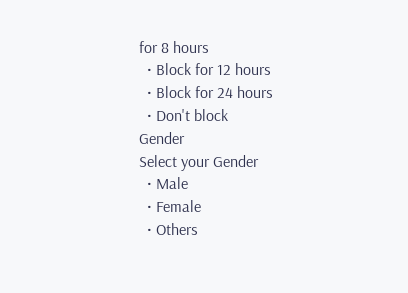for 8 hours
  • Block for 12 hours
  • Block for 24 hours
  • Don't block
Gender
Select your Gender
  • Male
  • Female
  • Others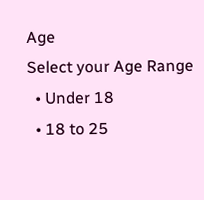Age
Select your Age Range
  • Under 18
  • 18 to 25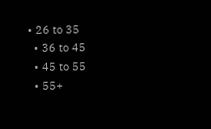• 26 to 35
  • 36 to 45
  • 45 to 55
  • 55+